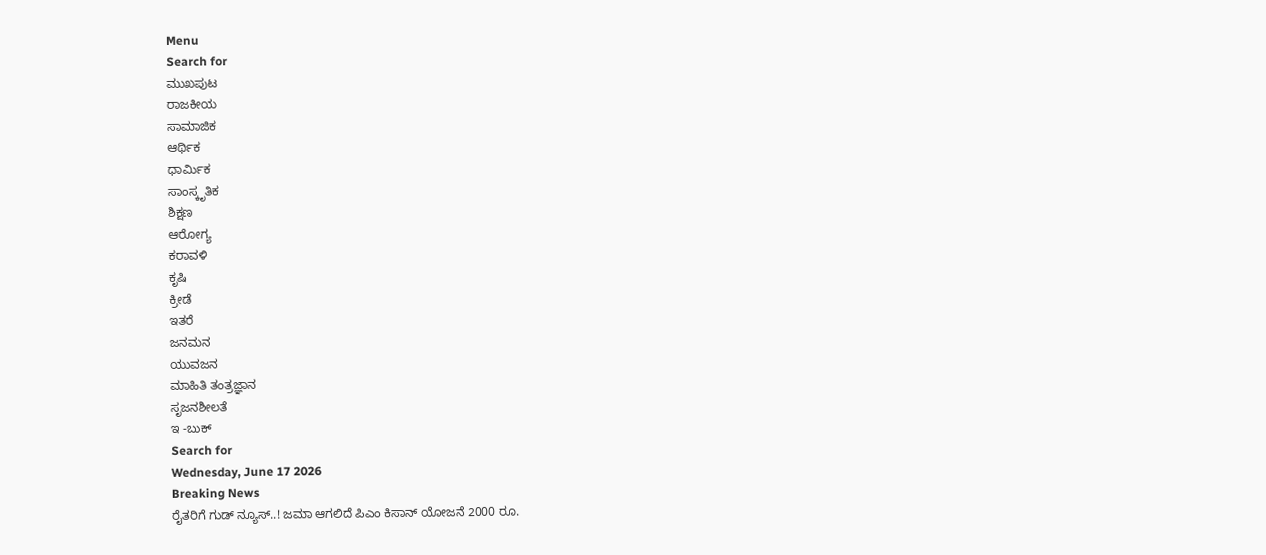Menu
Search for
ಮುಖಪುಟ
ರಾಜಕೀಯ
ಸಾಮಾಜಿಕ
ಆರ್ಥಿಕ
ಧಾರ್ಮಿಕ
ಸಾಂಸ್ಕೃತಿಕ
ಶಿಕ್ಷಣ
ಆರೋಗ್ಯ
ಕರಾವಳಿ
ಕೃಷಿ
ಕ್ರೀಡೆ
ಇತರೆ
ಜನಮನ
ಯುವಜನ
ಮಾಹಿತಿ ತಂತ್ರಜ್ಞಾನ
ಸೃಜನಶೀಲತೆ
ಇ -ಬುಕ್
Search for
Wednesday, June 17 2026
Breaking News
ರೈತರಿಗೆ ಗುಡ್ ನ್ಯೂಸ್..! ಜಮಾ ಆಗಲಿದೆ ಪಿಎಂ ಕಿಸಾನ್ ಯೋಜನೆ 2000 ರೂ.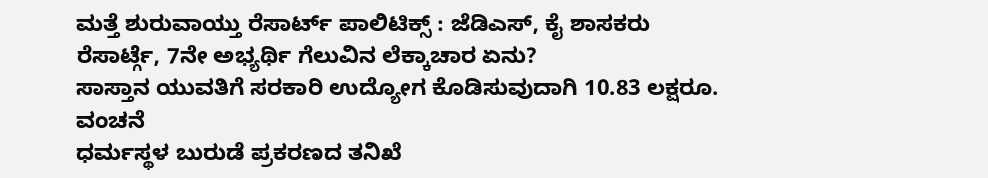ಮತ್ತೆ ಶುರುವಾಯ್ತು ರೆಸಾರ್ಟ್ ಪಾಲಿಟಿಕ್ಸ್ : ಜೆಡಿಎಸ್, ಕೈ ಶಾಸಕರು ರೆಸಾರ್ಟ್ಗೆ, 7ನೇ ಅಭ್ಯರ್ಥಿ ಗೆಲುವಿನ ಲೆಕ್ಕಾಚಾರ ಏನು?
ಸಾಸ್ತಾನ ಯುವತಿಗೆ ಸರಕಾರಿ ಉದ್ಯೋಗ ಕೊಡಿಸುವುದಾಗಿ 10.83 ಲಕ್ಷರೂ. ವಂಚನೆ
ಧರ್ಮಸ್ಥಳ ಬುರುಡೆ ಪ್ರಕರಣದ ತನಿಖೆ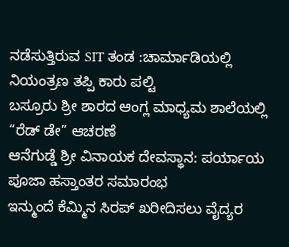ನಡೆಸುತ್ತಿರುವ SIT ತಂಡ :ಚಾರ್ಮಾಡಿಯಲ್ಲಿ ನಿಯಂತ್ರಣ ತಪ್ಪಿ ಕಾರು ಪಲ್ಟಿ
ಬಸ್ರೂರು ಶ್ರೀ ಶಾರದ ಆಂಗ್ಲ ಮಾಧ್ಯಮ ಶಾಲೆಯಲ್ಲಿ “ರೆಡ್ ಡೇ” ಆಚರಣೆ
ಆನೆಗುಡ್ಡೆ ಶ್ರೀ ವಿನಾಯಕ ದೇವಸ್ಥಾನ: ಪರ್ಯಾಯ ಪೂಜಾ ಹಸ್ತಾಂತರ ಸಮಾರಂಭ
ಇನ್ಮುಂದೆ ಕೆಮ್ಮಿನ ಸಿರಪ್ ಖರೀದಿಸಲು ವೈದ್ಯರ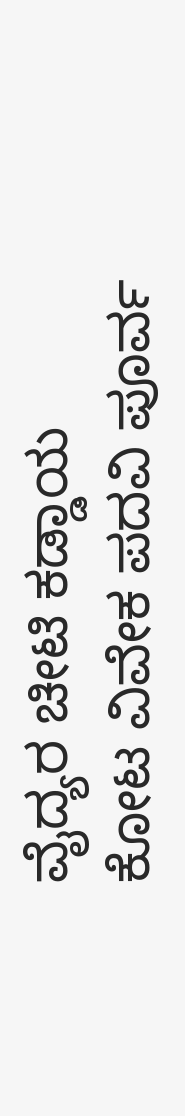ವೈದ್ಯರ ಚೀಟಿ ಕಡ್ಡಾಯ
ಕೋಟ ವಿವೇಕ ಪದವಿ ಪೂರ್ವ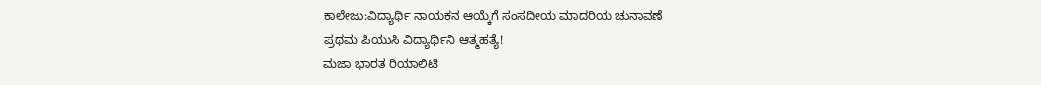ಕಾಲೇಜು:ವಿದ್ಯಾರ್ಥಿ ನಾಯಕನ ಆಯ್ಕೆಗೆ ಸಂಸದೀಯ ಮಾದರಿಯ ಚುನಾವಣೆ
ಪ್ರಥಮ ಪಿಯುಸಿ ವಿದ್ಯಾರ್ಥಿನಿ ಆತ್ಮಹತ್ಯೆ!
ಮಜಾ ಭಾರತ ರಿಯಾಲಿಟಿ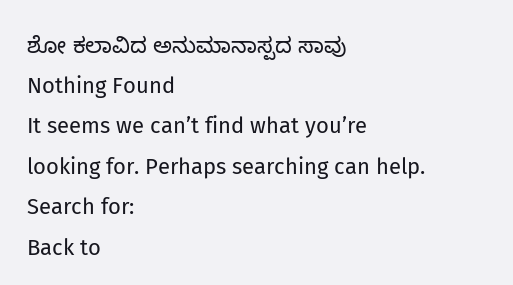ಶೋ ಕಲಾವಿದ ಅನುಮಾನಾಸ್ಪದ ಸಾವು
Nothing Found
It seems we can’t find what you’re looking for. Perhaps searching can help.
Search for:
Back to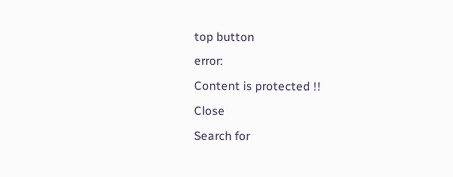top button
error:
Content is protected !!
Close
Search for